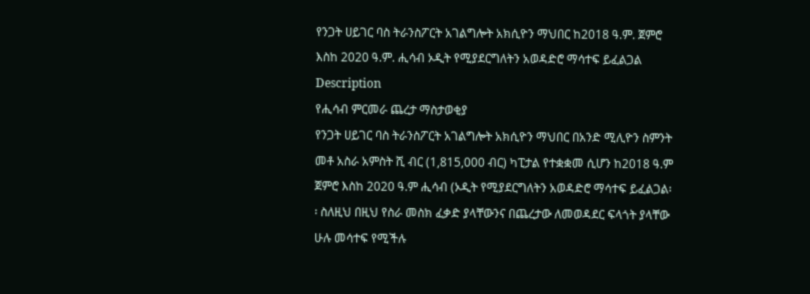የንጋት ሀይገር ባስ ትራንስፖርት አገልግሎት አክሲዮን ማህበር ከ2018 ዓ.ም. ጀምሮ እስከ 2020 ዓ.ም. ሒሳብ ኦዲት የሚያደርግለትን አወዳድሮ ማሳተፍ ይፈልጋል
Description
የሒሳብ ምርመራ ጨረታ ማስታወቂያ
የንጋት ሀይገር ባስ ትራንስፖርት አገልግሎት አክሲዮን ማህበር በአንድ ሚሊዮን ስምንት መቶ አስራ አምስት ሺ ብር (1,815,000 ብር) ካፒታል የተቋቋመ ሲሆን ከ2018 ዓ.ም ጀምሮ እስከ 2020 ዓ.ም ሒሳብ (ኦዲት የሚያደርግለትን አወዳድሮ ማሳተፍ ይፈልጋል፡፡ ስለዚህ በዚህ የስራ መስክ ፈቃድ ያላቸውንና በጨረታው ለመወዳደር ፍላጎት ያላቸው ሁሉ መሳተፍ የሚችሉ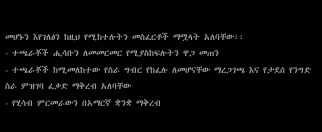መሆኑን እየገለፅን ከዚህ የሚከተሉትን መስፈርቶች ማሟላት አለባቸው፡፡
- ተጫራቾች ሒሳቡን ለመመርመር የሚያስከፍሉትን ዋጋ መጠን
- ተጫራቾች ከሚመለከተው የስራ ግብር የከፈሉ ለመሆናቸው ማረጋገጫ እና የታደሰ የንግድ ስራ ምዝገባ ፈቃድ ማቅረብ አለባቸው
- የሂሳብ ምርመራውን በአማርኛ ቋንቋ ማቅረብ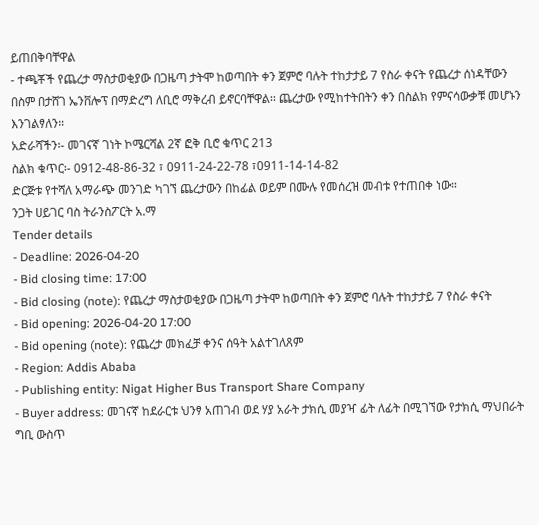ይጠበቅባቸዋል
- ተጫቾች የጨረታ ማስታወቂያው በጋዜጣ ታትሞ ከወጣበት ቀን ጀምሮ ባሉት ተከታታይ 7 የስራ ቀናት የጨረታ ሰነዳቸውን በስም በታሸገ ኤንቨሎፕ በማድረግ ለቢሮ ማቅረብ ይኖርባቸዋል፡፡ ጨረታው የሚከተትበትን ቀን በስልክ የምናሳውቃቹ መሆኑን እንገልፃለን።
አድራሻችን፡- መገናኛ ገነት ኮሜርሻል 2ኛ ፎቅ ቢሮ ቁጥር 213
ስልክ ቁጥር፡- 0912-48-86-32 ፣ 0911-24-22-78 ፣0911-14-14-82
ድርጅቱ የተሻለ አማራጭ መንገድ ካገኘ ጨረታውን በከፊል ወይም በሙሉ የመሰረዝ መብቱ የተጠበቀ ነው።
ንጋት ሀይገር ባስ ትራንስፖርት አ.ማ
Tender details
- Deadline: 2026-04-20
- Bid closing time: 17:00
- Bid closing (note): የጨረታ ማስታወቂያው በጋዜጣ ታትሞ ከወጣበት ቀን ጀምሮ ባሉት ተከታታይ 7 የስራ ቀናት
- Bid opening: 2026-04-20 17:00
- Bid opening (note): የጨረታ መክፈቻ ቀንና ሰዓት አልተገለጸም
- Region: Addis Ababa
- Publishing entity: Nigat Higher Bus Transport Share Company
- Buyer address: መገናኛ ከደራርቱ ህንፃ አጠገብ ወደ ሃያ አራት ታክሲ መያዣ ፊት ለፊት በሚገኘው የታክሲ ማህበራት ግቢ ውስጥ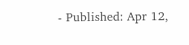- Published: Apr 12,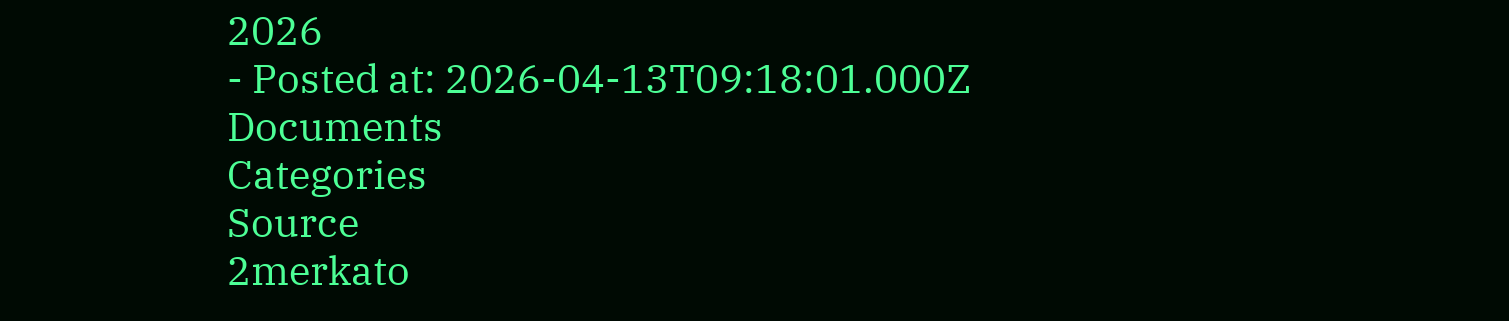2026
- Posted at: 2026-04-13T09:18:01.000Z
Documents
Categories
Source
2merkato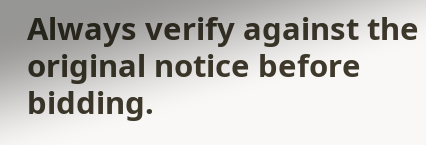Always verify against the original notice before bidding.